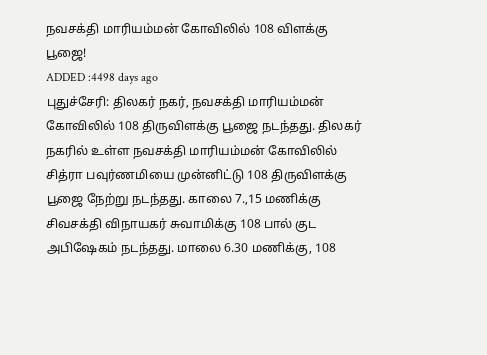நவசக்தி மாரியம்மன் கோவிலில் 108 விளக்கு பூஜை!
ADDED :4498 days ago
புதுச்சேரி: திலகர் நகர், நவசக்தி மாரியம்மன் கோவிலில் 108 திருவிளக்கு பூஜை நடந்தது. திலகர் நகரில் உள்ள நவசக்தி மாரியம்மன் கோவிலில் சித்ரா பவுர்ணமியை முன்னிட்டு 108 திருவிளக்கு பூஜை நேற்று நடந்தது. காலை 7.,15 மணிக்கு சிவசக்தி விநாயகர் சுவாமிக்கு 108 பால் குட அபிஷேகம் நடந்தது. மாலை 6.30 மணிக்கு, 108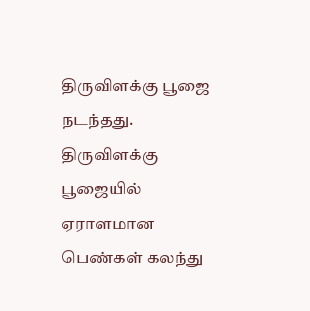திருவிளக்கு பூஜை நடந்தது. திருவிளக்கு பூஜையில் ஏராளமான பெண்கள் கலந்து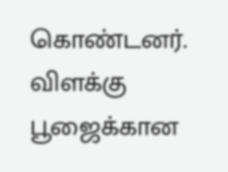கொண்டனர். விளக்கு பூஜைக்கான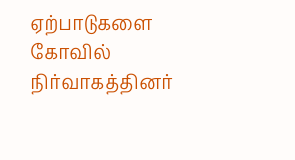ஏற்பாடுகளை கோவில் நிர்வாகத்தினர்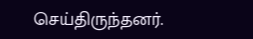செய்திருந்தனர்.